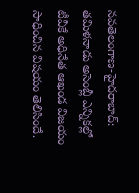నవతెలంగాణ-హైదరాబాద్: తమిళనాడు అసెంబ్లీ ఎన్నికల్లో టీవీకే అధినేత ఆఖండ విజయం సాధించిన విషయం తెలిసిందే.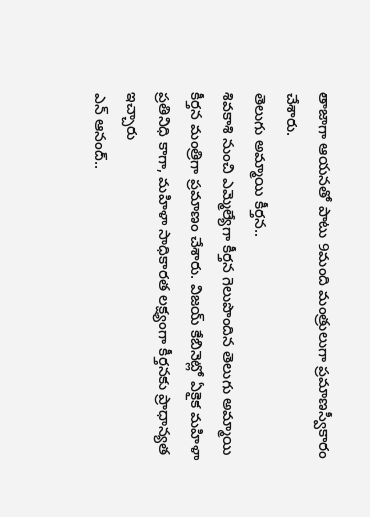తాజాగా ఆయనతో పాటు 9మంది మంత్రులుగా ప్రమాణస్వీకారం చేశారు.
తెలుగు అమ్మాయి కీర్తన..
శివకాశి నుంచి ఎమ్మెల్యేగా కీర్తన గెలుపొందిన తెలుగు అమ్మాయి కీర్తన మంత్రిగా ప్రమాణం చేశారు. విజయ్ కేబినెట్లో ఏకైక మహిళా ప్రతినిధి కాగా, మహిళా సాధికారత లక్ష్యంగా కీర్తనకు ప్రాధాన్యత ఇచ్చారు
ఎన్ ఆనంద్..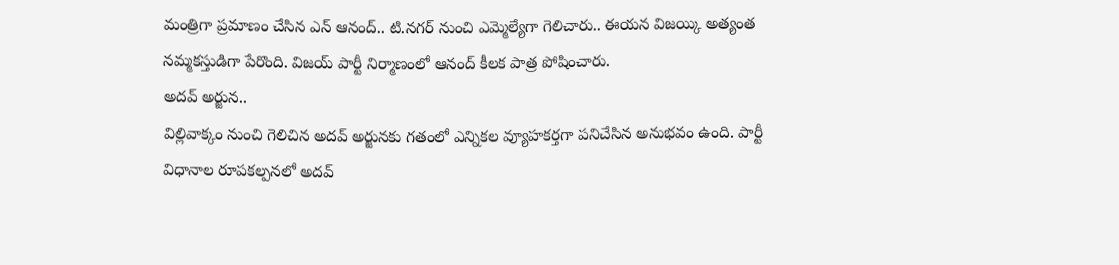మంత్రిగా ప్రమాణం చేసిన ఎన్ ఆనంద్.. టి.నగర్ నుంచి ఎమ్మెల్యేగా గెలిచారు.. ఈయన విజయ్కి అత్యంత నమ్మకస్తుడిగా పేరొంది. విజయ్ పార్టీ నిర్మాణంలో ఆనంద్ కీలక పాత్ర పోషించారు.
అదవ్ అర్జున..
విల్లివాక్కం నుంచి గెలిచిన అదవ్ అర్జునకు గతంలో ఎన్నికల వ్యూహకర్తగా పనిచేసిన అనుభవం ఉంది. పార్టీ విధానాల రూపకల్పనలో అదవ్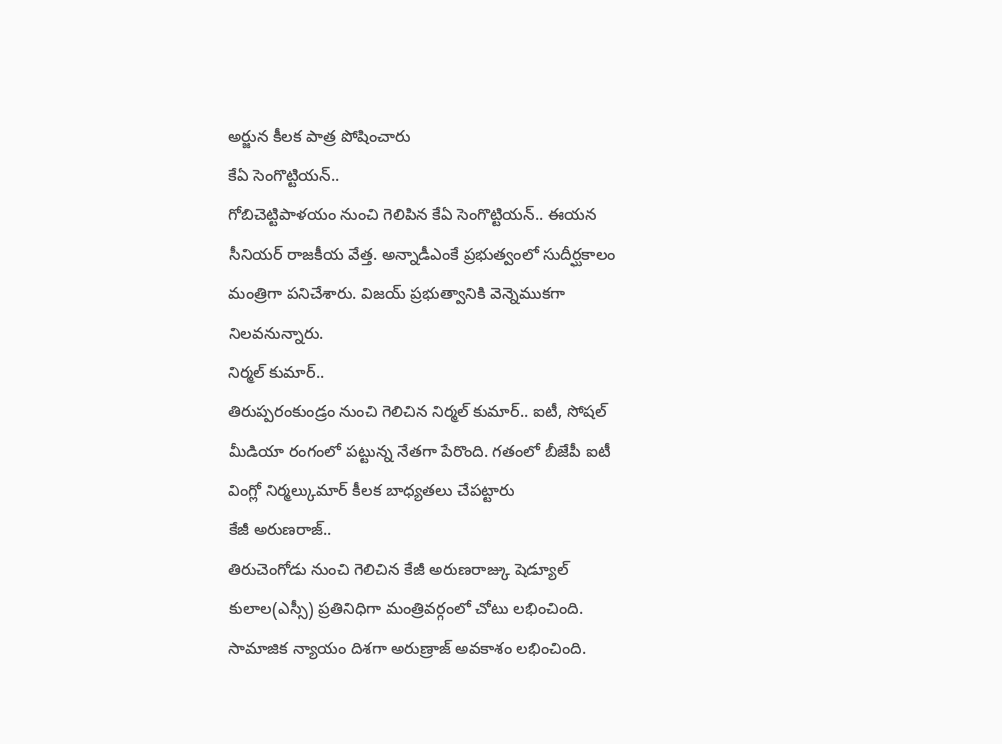అర్జున కీలక పాత్ర పోషించారు
కేఏ సెంగొట్టియన్..
గోబిచెట్టిపాళయం నుంచి గెలిపిన కేఏ సెంగొట్టియన్.. ఈయన సీనియర్ రాజకీయ వేత్త. అన్నాడీఎంకే ప్రభుత్వంలో సుదీర్ఘకాలం మంత్రిగా పనిచేశారు. విజయ్ ప్రభుత్వానికి వెన్నెముకగా నిలవనున్నారు.
నిర్మల్ కుమార్..
తిరుప్పరంకుండ్రం నుంచి గెలిచిన నిర్మల్ కుమార్.. ఐటీ, సోషల్ మీడియా రంగంలో పట్టున్న నేతగా పేరొంది. గతంలో బీజేపీ ఐటీ వింగ్లో నిర్మల్కుమార్ కీలక బాధ్యతలు చేపట్టారు
కేజీ అరుణరాజ్..
తిరుచెంగోడు నుంచి గెలిచిన కేజీ అరుణరాజ్కు షెడ్యూల్ కులాల(ఎస్సీ) ప్రతినిధిగా మంత్రివర్గంలో చోటు లభించింది. సామాజిక న్యాయం దిశగా అరుణ్రాజ్ అవకాశం లభించింది.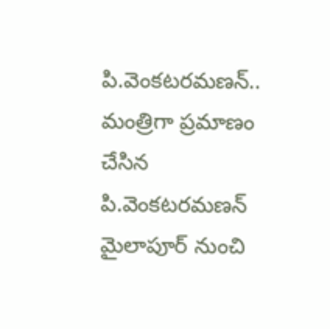పి.వెంకటరమణన్..
మంత్రిగా ప్రమాణం చేసిన పి.వెంకటరమణన్ మైలాపూర్ నుంచి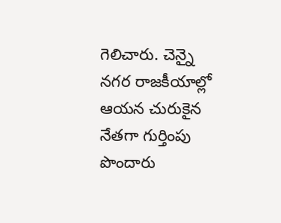గెలిచారు. చెన్నై నగర రాజకీయాల్లో ఆయన చురుకైన నేతగా గుర్తింపు పొందారు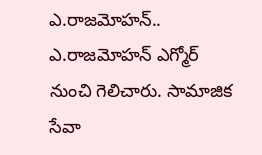ఎ.రాజమోహన్..
ఎ.రాజమోహన్ ఎగ్మోర్ నుంచి గెలిచారు. సామాజిక సేవా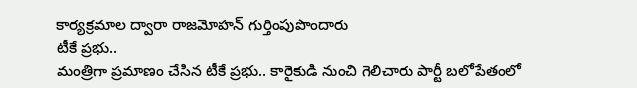కార్యక్రమాల ద్వారా రాజమోహన్ గుర్తింపుపొందారు
టీకే ప్రభు..
మంత్రిగా ప్రమాణం చేసిన టీకే ప్రభు.. కారైకుడి నుంచి గెలిచారు పార్టీ బలోపేతంలో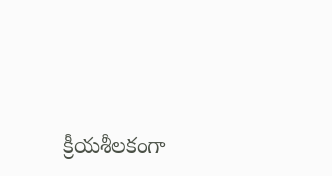క్రీయశీలకంగా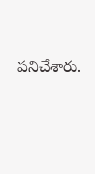పనిచేశారు.